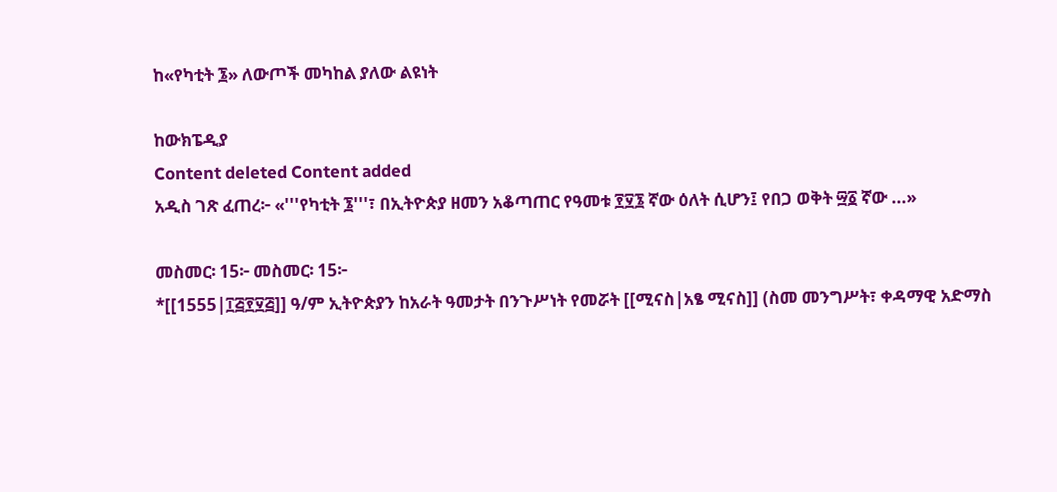ከ«የካቲት ፮» ለውጦች መካከል ያለው ልዩነት

ከውክፔዲያ
Content deleted Content added
አዲስ ገጽ ፈጠረ፦ «'''የካቲት ፮'''፣ በኢትዮጵያ ዘመን አቆጣጠር የዓመቱ ፻፶፮ ኛው ዕለት ሲሆን፤ የበጋ ወቅት ፵፩ ኛው ...»

መስመር፡ 15፦ መስመር፡ 15፦
*[[1555|፲፭፻፶፭]] ዓ/ም ኢትዮጵያን ከአራት ዓመታት በንጉሥነት የመሯት [[ሚናስ|አፄ ሚናስ]] (ስመ መንግሥት፣ ቀዳማዊ አድማስ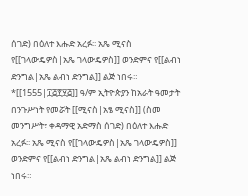ሰገድ) በዕለተ እሑድ አረፉ፡፡ አጼ ሚናስ የ[[ገላውዴዎስ|አጼ ገላውዴዎስ]] ወንድምና የ[[ልብነ ድንግል|አጼ ልብነ ድንግል]] ልጅ ነበሩ።
*[[1555|፲፭፻፶፭]] ዓ/ም ኢትዮጵያን ከአራት ዓመታት በንጉሥነት የመሯት [[ሚናስ|አፄ ሚናስ]] (ስመ መንግሥት፣ ቀዳማዊ አድማስ ሰገድ) በዕለተ እሑድ አረፉ፡፡ አጼ ሚናስ የ[[ገላውዴዎስ|አጼ ገላውዴዎስ]] ወንድምና የ[[ልብነ ድንግል|አጼ ልብነ ድንግል]] ልጅ ነበሩ።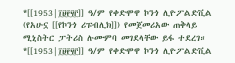*[[1953|፲፱፻፶፫]] ዓ/ም የቀድሞዋ ኮንጎ ሊዮፖልድቪል (የአሁኗ [[የኮንጎ ሪፑብሊክ]]) የመጀመሪአው ጠቅላይ ሚኒስትር ፓትሪስ ሉሙምባ መገደላቸው ይፋ ተደረገ።
*[[1953|፲፱፻፶፫]] ዓ/ም የቀድሞዋ ኮንጎ ሊዮፖልድቪል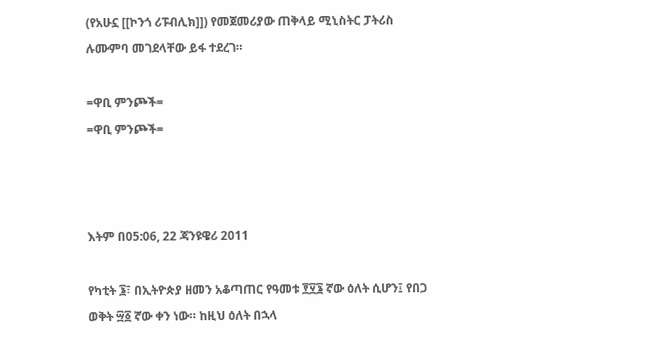(የአሁኗ [[ኮንጎ ሪፑብሊክ]]) የመጀመሪያው ጠቅላይ ሚኒስትር ፓትሪስ ሉሙምባ መገደላቸው ይፋ ተደረገ።

=ዋቢ ምንጮች=
=ዋቢ ምንጮች=



እትም በ05:06, 22 ጃንዩዌሪ 2011

የካቲት ፮፣ በኢትዮጵያ ዘመን አቆጣጠር የዓመቱ ፻፶፮ ኛው ዕለት ሲሆን፤ የበጋ ወቅት ፵፩ ኛው ቀን ነው። ከዚህ ዕለት በኋላ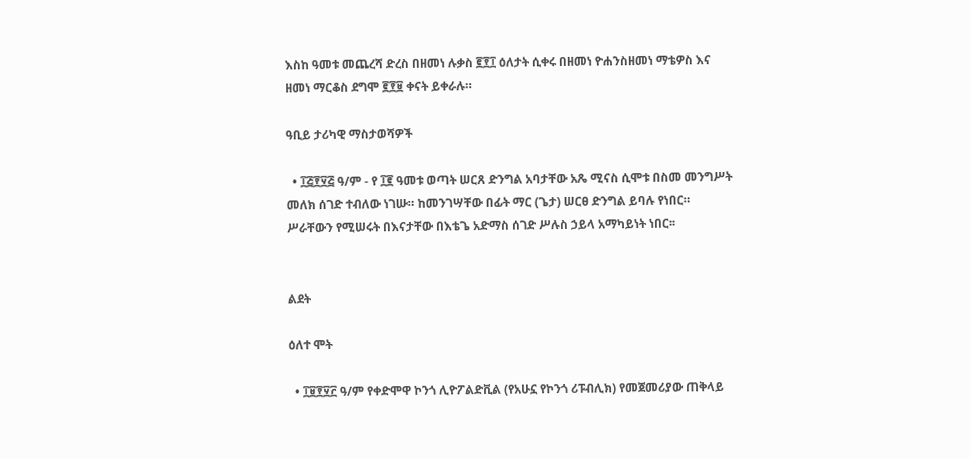እስከ ዓመቱ መጨረሻ ድረስ በዘመነ ሉቃስ ፪፻፲ ዕለታት ሲቀሩ በዘመነ ዮሐንስዘመነ ማቴዎስ እና ዘመነ ማርቆስ ደግሞ ፪፻፱ ቀናት ይቀራሉ።

ዓቢይ ታሪካዊ ማስታወሻዎች

  • ፲፭፻፶፭ ዓ/ም - የ ፲፪ ዓመቱ ወጣት ሠርጸ ድንግል አባታቸው አጼ ሚናስ ሲሞቱ በስመ መንግሥት መለክ ሰገድ ተብለው ነገሡ። ከመንገሣቸው በፊት ማር (ጌታ) ሠርፀ ድንግል ይባሉ የነበር። ሥራቸውን የሚሠሩት በእናታቸው በእቴጌ አድማስ ሰገድ ሥሉስ ኃይላ አማካይነት ነበር፡፡


ልደት

ዕለተ ሞት

  • ፲፱፻፶፫ ዓ/ም የቀድሞዋ ኮንጎ ሊዮፖልድቪል (የአሁኗ የኮንጎ ሪፑብሊክ) የመጀመሪያው ጠቅላይ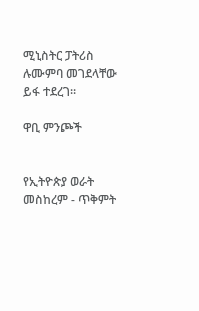ሚኒስትር ፓትሪስ ሉሙምባ መገደላቸው ይፋ ተደረገ።

ዋቢ ምንጮች


የኢትዮጵያ ወራት
መስከረም - ጥቅምት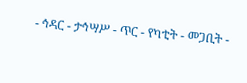- ኅዳር - ታኅሣሥ - ጥር - የካቲት - መጋቢት -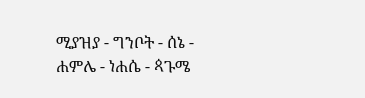ሚያዝያ - ግንቦት - ሰኔ - ሐምሌ - ነሐሴ - ጳጉሜ